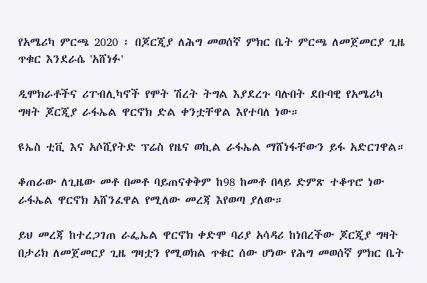የአሜሪካ ምርጫ 2020 ፡ በጆርጂያ ለሕግ መወሰኛ ምክር ቤት ምርጫ ለመጀመርያ ጊዜ ጥቁር እንደራሴ 'አሸነፉ'

ዲሞክራቶችና ሪፐብሊካኖች የሞት ሽረት ትግል እያደረጉ ባሉበት ደቡባዊ የአሜሪካ ግዛት ጆርጂያ ራፋኤል ዋርኖክ ድል ቀንቷቸዋል እየተባለ ነው።

ዩኤስ ቲቪ እና አሶሺየትድ ፕሬስ የዜና ወኪል ራፋኤል ማሸነፋቸውን ይፋ አድርገዋል።

ቆጠራው ለጊዜው መቶ በመቶ ባይጠናቀቅም ከ98 ከመቶ በላይ ድምጽ ተቆጥሮ ነው ራፋኤል ዋርኖክ አሸንፈዋል የሚለው መረጃ እየወጣ ያለው።

ይህ መረጃ ከተረጋገጠ ራፌኤል ዋርኖክ ቀድሞ ባሪያ አሳዳሪ ከነበረችው ጆርጂያ ግዛት በታሪክ ለመጀመርያ ጊዜ ግዛቷን የሚወክል ጥቁር ሰው ሆነው የሕግ መወሰኛ ምክር ቤት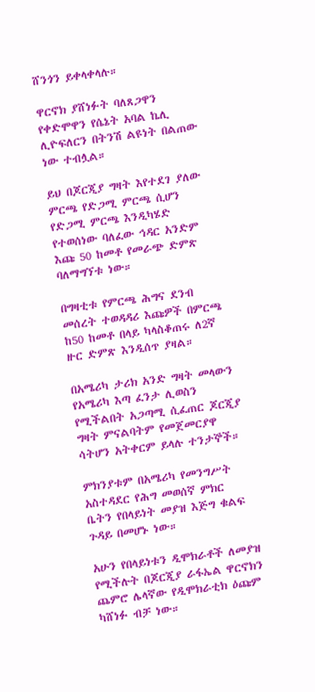ሸንጎን ይቀላቀላሉ።

ዋርኖክ ያሸነፉት ባለጸጋዋን የቀድሞዋን የሴኔት አባል ኬሊ ሊዮፍለርን በትንሽ ልዩነት በልጠው ነው ተብሏል።

ይህ በጆርጂያ ግዛት እየተደገ ያለው ምርጫ የድጋሚ ምርጫ ሲሆን የድጋሚ ምርጫ እንዲካሄድ የተወሰነው ባለፈው ኅዳር አንድም እጩ 50 ከመቶ የመራጭ ድምጽ ባለማግኘቱ ነው።

በግዛቲቱ የምርጫ ሕግና ደንብ መሰረት ተወዳዳሪ እጩዎች በምርጫ ከ50 ከመቶ በላይ ካላስቆጠሩ ለ2ኛ ዙር ድምጽ እንዲሰጥ ያዛል።

በአሜሪካ ታሪክ አንድ ግዛት መላውን የአሜሪካ እጣ ፈንታ ሊወስን የሚችልበት አጋጣሚ ሲፈጠር ጆርጂያ ግዛት ምናልባትም የመጀመርያዋ ሳትሆን አትቀርም ይላሉ ተንታኞች።

ምክንያቱም በአሜሪካ የመንግሥት አስተዳደር የሕግ መወሰኛ ምክር ቤትን የበላይነት መያዝ እጅግ ቁልፍ ጉዳይ በመሆኑ ነው።

አሁን የበላይነቱን ዲሞክራቶች ለመያዝ የሚችሉት በጆርጂያ ራፋኤል ዋርኖክን ጨምሮ ሌላኛው የዲሞክራቲክ ዕጩም ካሸነፉ ብቻ ነው።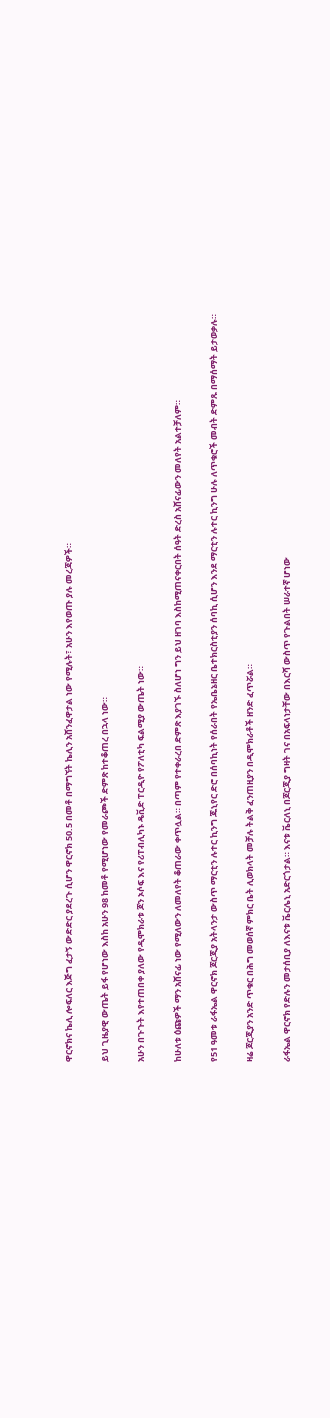ዋርኖክና ኬሊ ሎፍለር እጅግ ፈታኝ ውድድር ያደረጉ ሲሆን ዋርኖክ 50.5 በመቶ በማግኘት ኬሊን አሸንፈዋታል ነው የሚሉት፣ አሁን እየወጡ ያሉ መረጃዎች።

ይህ ጊዜያዊ ውጤት ይፋ የሆነው እስከ አሁን 98 ከመቶ የሚሆነው የመራጮች ድምጽ ከተቆጠረ በኋላ ነው።

አሁን በጉጉት እየተጠበቀ ያለው የዲሞክራቱ ጆን ኦሶፍ እና የሪፐብሊካኑ ዴቪድ ፐርዲዮ የፖለቲካ ፍልሚያ ውጤት ነው።

ከሁለቱ ዕጩዎች ማን አሸናፊ ነው የሚለውን ለመለየት ቆጠራው ቀጥሏል። በጣም የተቀራረበ ድምጽ እያገኙ ስለሆነ ግን ይህ ዘገባ እስከሚጠናቀርበት ሰዓት ድረስ አሸናፊውን መለየት አልተቻለም።

የ51 ዓመቱ ራፋኤል ዋርኖክ ጆርጂያ አትላንታ ውስጥ ማርቲን ሉተር ኪንግ ጁኒየር ድሮ በሰባኪነት የሰራበት የኤቤኔዘር ቤተክርስቲያን ሰባኪ ሲሆን እንደ ማርቲን ሉተር ኪንግ ሁሉ ለጥቁሮች መብት ድምጹ በማሰማት ይታወቃሉ።

ዛሬ ጆርጂያን አንድ ጥቁር በሕግ መወሰኛ ምክር ቤት ሊወክላት መቻሉ ትልቅ ፈንጠዚያን በዲሞክራቶች ዘንድ ፈጥሯል።

ራፋኤል ዋርኖክ የድሉን መታሰቢያ ለእናቱ ቬርሌኒ አድርጎታል። እናቱ ቬርለኒ በጆርጂያ ግዛት ገና በአፍላነታቸው በእርሻ ውስጥ የጉልበት ሠራተኛ ሆነው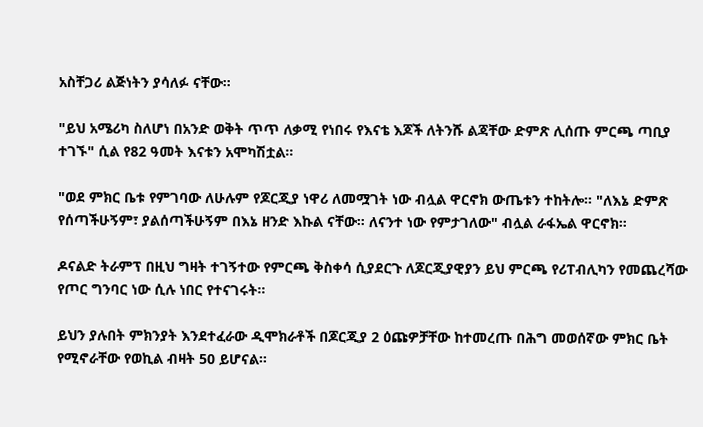አስቸጋሪ ልጅነትን ያሳለፉ ናቸው።

"ይህ አሜሪካ ስለሆነ በአንድ ወቅት ጥጥ ለቃሚ የነበሩ የእናቴ እጆች ለትንሹ ልጃቸው ድምጽ ሊሰጡ ምርጫ ጣቢያ ተገኙ" ሲል የ82 ዓመት እናቱን አሞካሽቷል።

"ወደ ምክር ቤቱ የምገባው ለሁሉም የጆርጂያ ነዋሪ ለመሟገት ነው ብሏል ዋርኖክ ውጤቱን ተከትሎ። "ለእኔ ድምጽ የሰጣችሁኝም፣ ያልሰጣችሁኝም በእኔ ዘንድ እኩል ናቸው። ለናንተ ነው የምታገለው" ብሏል ራፋኤል ዋርኖክ።

ዶናልድ ትራምፕ በዚህ ግዛት ተገኝተው የምርጫ ቅስቀሳ ሲያደርጉ ለጆርጂያዊያን ይህ ምርጫ የሪፐብሊካን የመጨረሻው የጦር ግንባር ነው ሲሉ ነበር የተናገሩት።

ይህን ያሉበት ምክንያት እንደተፈራው ዲሞክራቶች በጆርጂያ 2 ዕጩዎቻቸው ከተመረጡ በሕግ መወሰኛው ምክር ቤት የሚኖራቸው የወኪል ብዛት 50 ይሆናል።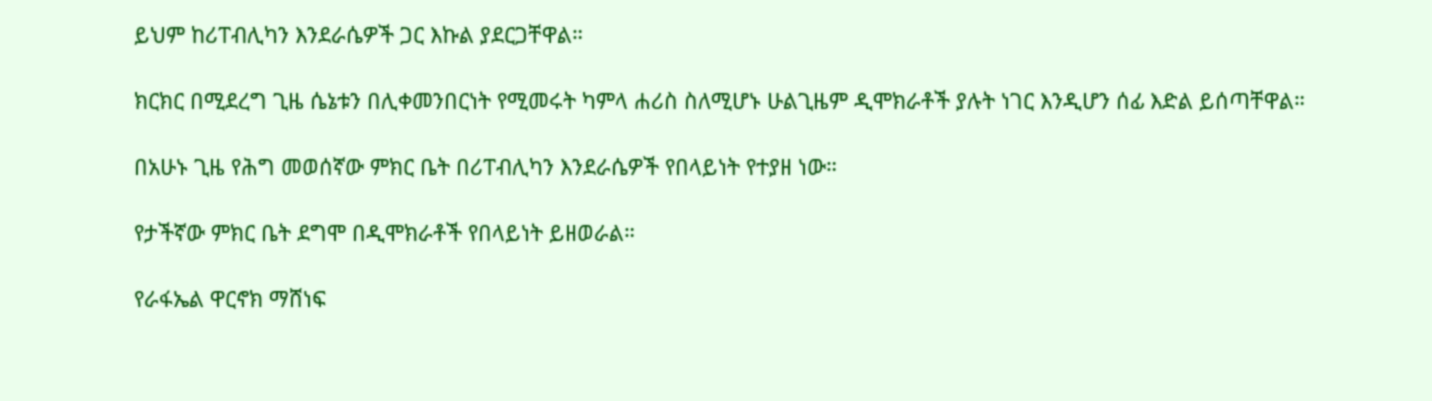ይህም ከሪፐብሊካን እንደራሴዎች ጋር እኩል ያደርጋቸዋል።

ክርክር በሚደረግ ጊዜ ሴኔቱን በሊቀመንበርነት የሚመሩት ካምላ ሐሪስ ስለሚሆኑ ሁልጊዜም ዲሞክራቶች ያሉት ነገር እንዲሆን ሰፊ እድል ይሰጣቸዋል።

በአሁኑ ጊዜ የሕግ መወሰኛው ምክር ቤት በሪፐብሊካን እንደራሴዎች የበላይነት የተያዘ ነው።

የታችኛው ምክር ቤት ደግሞ በዲሞክራቶች የበላይነት ይዘወራል።

የራፋኤል ዋርኖክ ማሸነፍ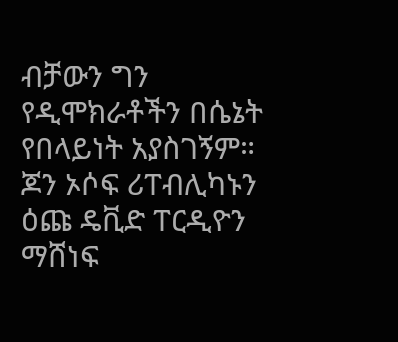ብቻውን ግን የዲሞክራቶችን በሴኔት የበላይነት አያስገኝም። ጆን ኦሶፍ ሪፐብሊካኑን ዕጩ ዴቪድ ፐርዲዮን ማሸነፍ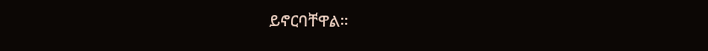ይኖርባቸዋል።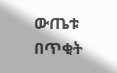ውጤቱ በጥቂት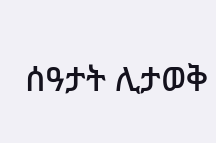ሰዓታት ሊታወቅ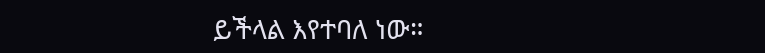ይችላል እየተባለ ነው።